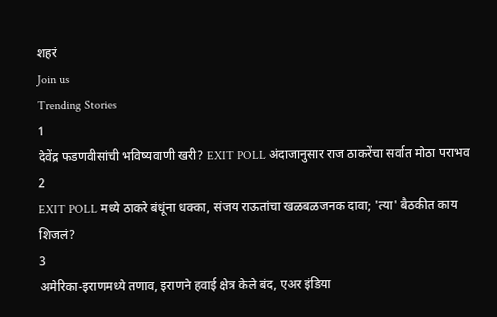शहरं
Join us
Trending Stories
1
देवेंद्र फडणवीसांची भविष्यवाणी खरी? EXIT POLL अंदाजानुसार राज ठाकरेंचा सर्वात मोठा पराभव
2
EXIT POLL मध्ये ठाकरे बंधूंना धक्का, संजय राऊतांचा खळबळजनक दावा; 'त्या' बैठकीत काय शिजलं?
3
अमेरिका-इराणमध्ये तणाव, इराणने हवाई क्षेत्र केले बंद, एअर इंडिया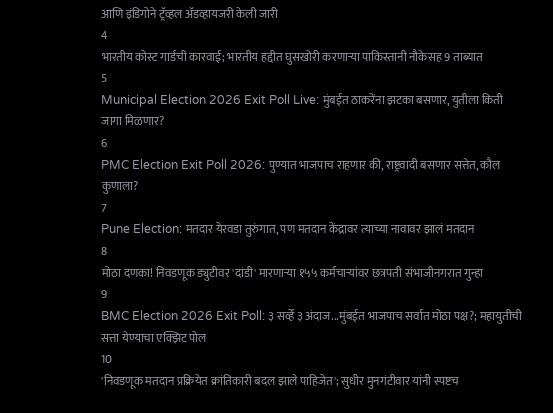आणि इंडिगोने ट्रॅव्हल अ‍ॅडव्हायजरी केली जारी
4
भारतीय कोस्ट गार्डची कारवाई; भारतीय हद्दीत घुसखोरी करणाऱ्या पाकिस्तानी नौकेसह 9 ताब्यात
5
Municipal Election 2026 Exit Poll Live: मुंबईत ठाकरेंना झटका बसणार, युतीला किती जागा मिळणार?
6
PMC Election Exit Poll 2026: पुण्यात भाजपाच राहणार की, राष्ट्रवादी बसणार सत्तेत, कौल कुणाला?
7
Pune Election: मतदार येरवडा तुरुंगात, पण मतदान केंद्रावर त्याच्या नावावर झालं मतदान
8
मोठा दणका! निवडणूक ड्युटीवर 'दांडी' मारणाऱ्या १५५ कर्मचाऱ्यांवर छत्रपती संभाजीनगरात गुन्हा
9
BMC Election 2026 Exit Poll: ३ सर्व्हे ३ अंदाज...मुंबईत भाजपाच सर्वात मोठा पक्ष?; महायुतीची सत्ता येण्याचा एक्झिट पोल
10
'निवडणूक मतदान प्रक्रियेत क्रांतिकारी बदल झाले पाहिजेत'; सुधीर मुनगंटीवार यांनी स्पष्टच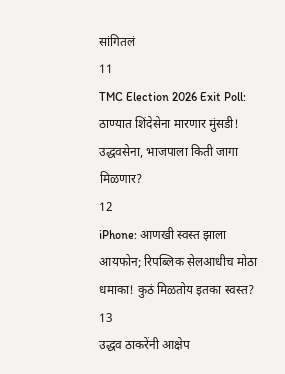सांगितलं
11
TMC Election 2026 Exit Poll: ठाण्यात शिंदेसेना मारणार मुंसडी! उद्धवसेना, भाजपाला किती जागा मिळणार?
12
iPhone: आणखी स्वस्त झाला आयफोन; रिपब्लिक सेलआधीच मोठा धमाका! कुठं मिळतोय इतका स्वस्त?
13
उद्धव ठाकरेंनी आक्षेप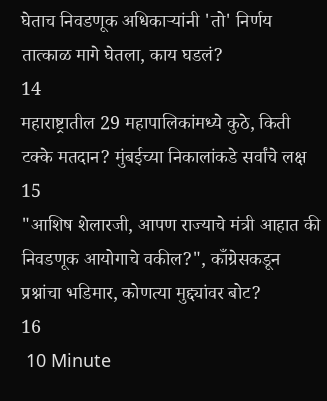घेताच निवडणूक अधिकाऱ्यांनी 'तो' निर्णय तात्काळ मागे घेतला, काय घडलं?
14
महाराष्ट्रातील 29 महापालिकांमध्ये कुठे, किती टक्के मतदान? मुंबईच्या निकालांकडे सर्वांचे लक्ष
15
"आशिष शेलारजी, आपण राज्याचे मंत्री आहात की निवडणूक आयोगाचे वकील?", काँग्रेसकडून प्रश्नांचा भडिमार, कोणत्या मुद्द्यांवर बोट?
16
 10 Minute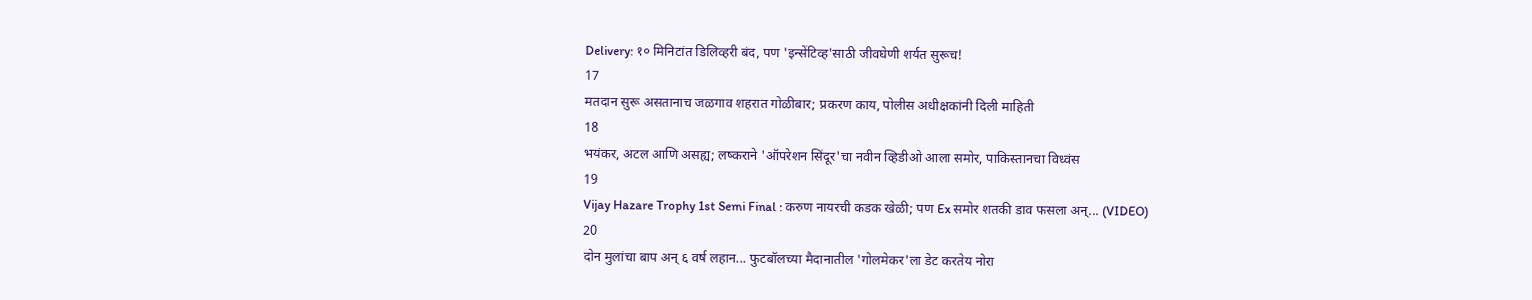Delivery: १० मिनिटांत डिलिव्हरी बंद, पण 'इन्सेंटिव्ह'साठी जीवघेणी शर्यत सुरूच!
17
मतदान सुरू असतानाच जळगाव शहरात गोळीबार; प्रकरण काय, पोलीस अधीक्षकांनी दिली माहिती
18
भयंकर, अटल आणि असह्य; लष्कराने 'ऑपरेशन सिंदूर'चा नवीन व्हिडीओ आला समोर, पाकिस्तानचा विध्वंस
19
Vijay Hazare Trophy 1st Semi Final : करुण नायरची कडक खेळी; पण Ex समोर शतकी डाव फसला अन्... (VIDEO)
20
दोन मुलांचा बाप अन् ६ वर्ष लहान... फुटबॉलच्या मैदानातील 'गोलमेकर'ला डेट करतेय नोरा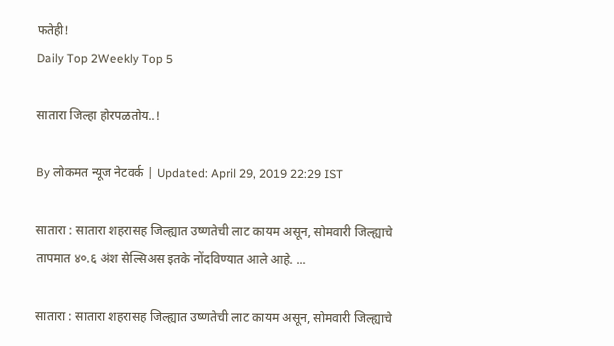फतेही!
Daily Top 2Weekly Top 5

सातारा जिल्हा होरपळतोय..!

By लोकमत न्यूज नेटवर्क | Updated: April 29, 2019 22:29 IST

सातारा : सातारा शहरासह जिल्ह्यात उष्णतेची लाट कायम असून, सोमवारी जिल्ह्याचे तापमात ४०.६ अंश सेल्सिअस इतके नोंदविण्यात आले आहे. ...

सातारा : सातारा शहरासह जिल्ह्यात उष्णतेची लाट कायम असून, सोमवारी जिल्ह्याचे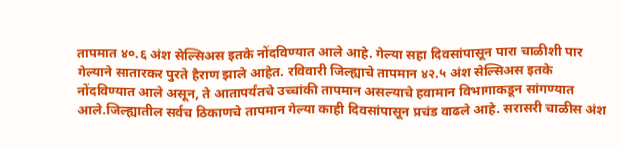तापमात ४०.६ अंश सेल्सिअस इतके नोंदविण्यात आले आहे. गेल्या सहा दिवसांपासून पारा चाळीशी पार गेल्याने सातारकर पुरते हैराण झाले आहेत. रविवारी जिल्ह्याचे तापमान ४२.५ अंश सेल्सिअस इतके नोंदविण्यात आले असून, ते आतापर्यंतचे उच्चांकी तापमान असल्याचे हवामान विभागाकडून सांगण्यात आले.जिल्ह्यातील सर्वच ठिकाणचे तापमान गेल्या काही दिवसांपासून प्रचंड वाढले आहे. सरासरी चाळीस अंश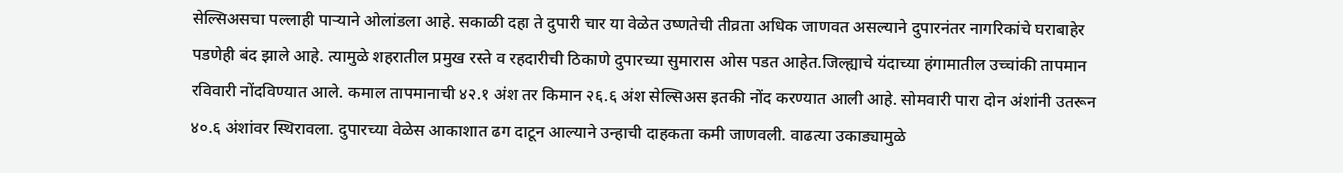सेल्सिअसचा पल्लाही पाऱ्याने ओलांडला आहे. सकाळी दहा ते दुपारी चार या वेळेत उष्णतेची तीव्रता अधिक जाणवत असल्याने दुपारनंतर नागरिकांचे घराबाहेर पडणेही बंद झाले आहे. त्यामुळे शहरातील प्रमुख रस्ते व रहदारीची ठिकाणे दुपारच्या सुमारास ओस पडत आहेत.जिल्ह्याचे यंदाच्या हंगामातील उच्चांकी तापमान रविवारी नोंदविण्यात आले. कमाल तापमानाची ४२.१ अंश तर किमान २६.६ अंश सेल्सिअस इतकी नोंद करण्यात आली आहे. सोमवारी पारा दोन अंशांनी उतरून ४०.६ अंशांवर स्थिरावला. दुपारच्या वेळेस आकाशात ढग दाटून आल्याने उन्हाची दाहकता कमी जाणवली. वाढत्या उकाड्यामुळे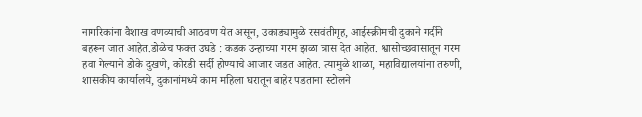नागरिकांना वैशाख वणव्याची आठवण येत असून, उकाड्यामुळे रसवंतीगृह, आईस्क्रीमची दुकाने गर्दीने बहरून जात आहेत.डोळेच फक्त उघडे : कडक उन्हाच्या गरम झळा त्रास देत आहेत. श्वासोच्छवासातून गरम हवा गेल्याने डोके दुखणे, कोरडी सर्दी होण्याचे आजार जडत आहेत. त्यामुळे शाळा, महाविद्यालयांना तरुणी, शासकीय कार्यालये, दुकानांमध्ये काम महिला घरातून बाहेर पडताना स्टोलने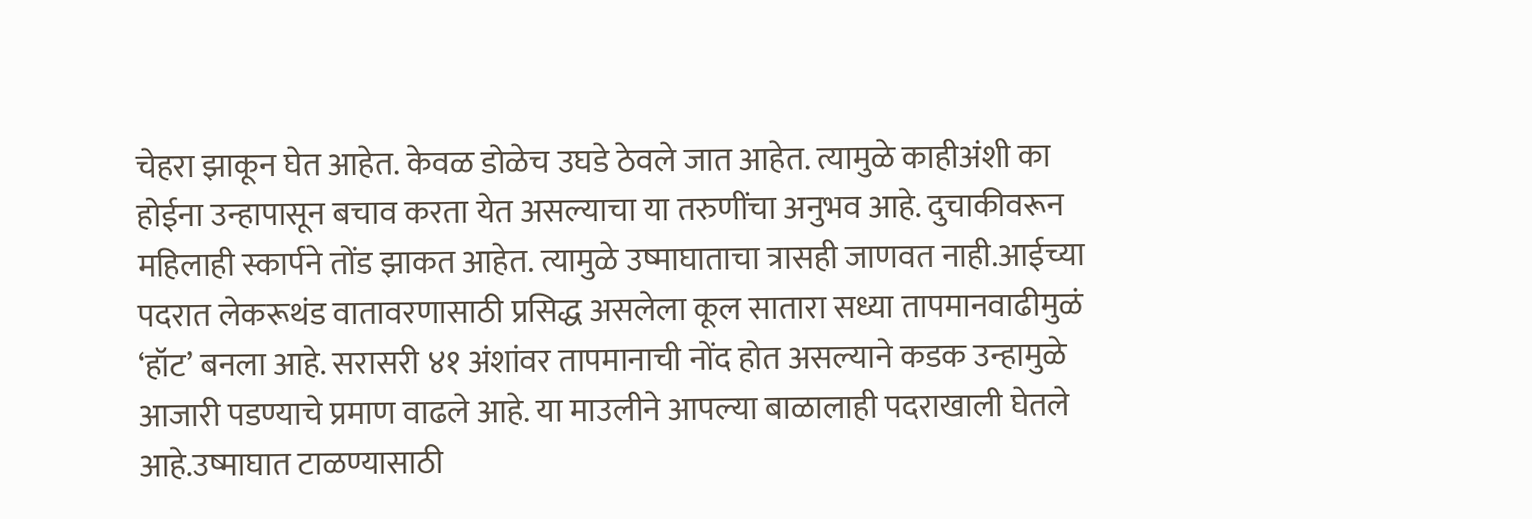चेहरा झाकून घेत आहेत. केवळ डोळेच उघडे ठेवले जात आहेत. त्यामुळे काहीअंशी का होईना उन्हापासून बचाव करता येत असल्याचा या तरुणींचा अनुभव आहे. दुचाकीवरून महिलाही स्कार्पने तोंड झाकत आहेत. त्यामुळे उष्माघाताचा त्रासही जाणवत नाही.आईच्या पदरात लेकरूथंड वातावरणासाठी प्रसिद्ध असलेला कूल सातारा सध्या तापमानवाढीमुळं ‘हॉट’ बनला आहे. सरासरी ४१ अंशांवर तापमानाची नोंद होत असल्याने कडक उन्हामुळे आजारी पडण्याचे प्रमाण वाढले आहे. या माउलीने आपल्या बाळालाही पदराखाली घेतले आहे.उष्माघात टाळण्यासाठी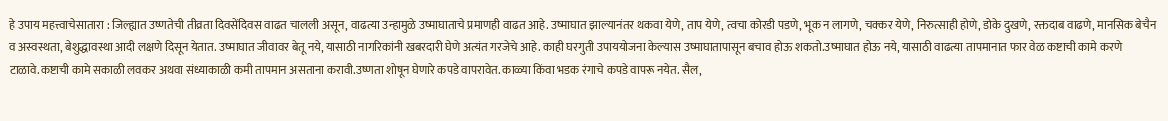हे उपाय महत्त्वाचेसातारा : जिल्ह्यात उष्णतेची तीव्रता दिवसेंदिवस वाढत चालली असून, वाढत्या उन्हामुळे उष्माघाताचे प्रमाणही वाढत आहे. उष्माघात झाल्यानंतर थकवा येणे, ताप येणे, त्वचा कोरडी पडणे, भूक न लागणे, चक्कर येणे, निरुत्साही होणे, डोके दुखणे, रक्तदाब वाढणे, मानसिक बेचैन व अस्वस्थता, बेशुद्धावस्था आदी लक्षणे दिसून येतात. उष्माघात जीवावर बेतू नये, यासाठी नागरिकांनी खबरदारी घेणे अत्यंत गरजेचे आहे. काही घरगुती उपाययोजना केल्यास उष्माघातापासून बचाव होऊ शकतो.उष्माघात होऊ नये, यासाठी वाढत्या तापमानात फार वेळ कष्टाची कामे करणे टाळावे.कष्टाची कामे सकाळी लवकर अथवा संध्याकाळी कमी तापमान असताना करावी.उष्णता शोषून घेणारे कपडे वापरावेत. काळ्या किंवा भडक रंगाचे कपडे वापरू नयेत. सैल,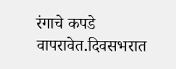रंगाचे कपडे वापरावेत.दिवसभरात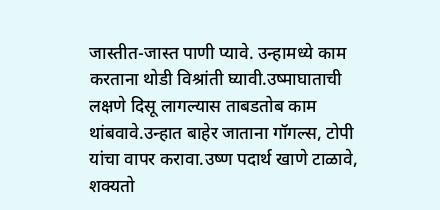जास्तीत-जास्त पाणी प्यावे. उन्हामध्ये काम करताना थोडी विश्रांती घ्यावी.उष्माघाताची लक्षणे दिसू लागल्यास ताबडतोब काम थांबवावे.उन्हात बाहेर जाताना गॉगल्स, टोपी यांचा वापर करावा.उष्ण पदार्थ खाणे टाळावे, शक्यतो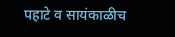पहाटे व सायंकाळीच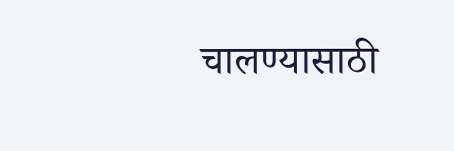चालण्यासाठी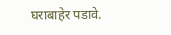घराबाहेर पडावे.